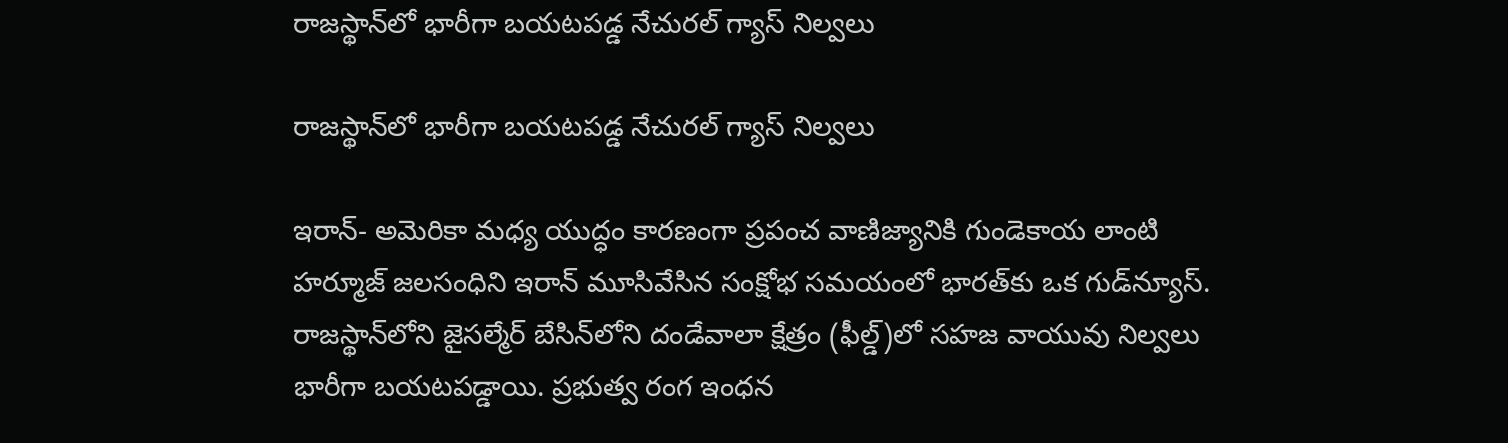రాజస్థాన్‌లో భారీగా బయటపడ్డ నేచురల్ గ్యాస్ నిల్వలు

రాజస్థాన్‌లో భారీగా బయటపడ్డ నేచురల్ గ్యాస్ నిల్వలు

ఇరాన్- అమెరికా మధ్య యుద్ధం కారణంగా ప్రపంచ వాణిజ్యానికి గుండెకాయ లాంటి హర్మూజ్ జలసంధిని ఇరాన్ మూసివేసిన సంక్షోభ సమయంలో భారత్‌కు ఒక గుడ్‌న్యూస్. రాజస్థాన్‌‌లోని జైసల్మేర్ బేసిన్‌‌లోని దండేవాలా క్షేత్రం (ఫీల్డ్)లో సహజ వాయువు నిల్వలు భారీగా బయటపడ్డాయి. ప్రభుత్వ రంగ ఇంధన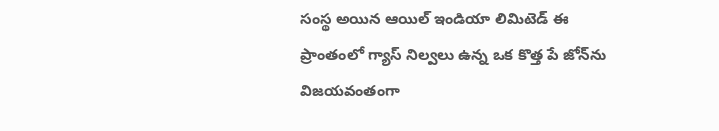సంస్థ అయిన ఆయిల్ ఇండియా లిమిటెడ్ ఈ ప్రాంతంలో గ్యాస్ నిల్వలు ఉన్న ఒక కొత్త పే జోన్‌ను విజయవంతంగా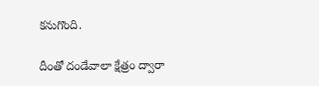కనుగొంది.

దీంతో దండేవాలా క్షేత్రం ద్వారా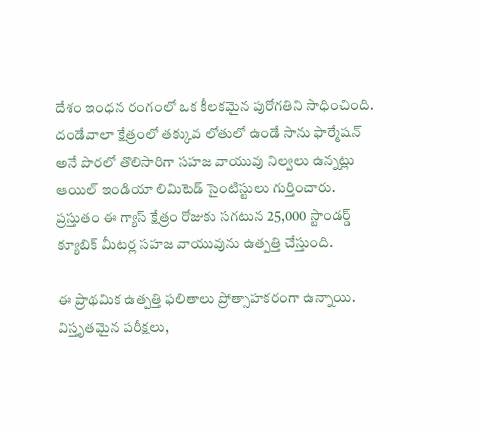దేశం ఇంధన రంగంలో ఒక కీలకమైన పురోగతిని సాధించింది. దండేవాలా క్షేత్రంలో తక్కువ లోతులో ఉండే సాను ఫార్మేషన్ అనే పొరలో తొలిసారిగా సహజ వాయువు నిల్వలు ఉన్నట్లు ఆయిల్ ఇండియా లిమిటెడ్ సైంటిస్టులు గుర్తించారు. ప్రస్తుతం ఈ గ్యాస్ క్షేత్రం రోజుకు సగటున 25,000 స్టాండర్డ్ క్యూబిక్ మీటర్ల సహజ వాయువును ఉత్పత్తి చేస్తుంది.

ఈ ప్రాథమిక ఉత్పత్తి ఫలితాలు ప్రోత్సాహకరంగా ఉన్నాయి. విస్తృతమైన పరీక్షలు,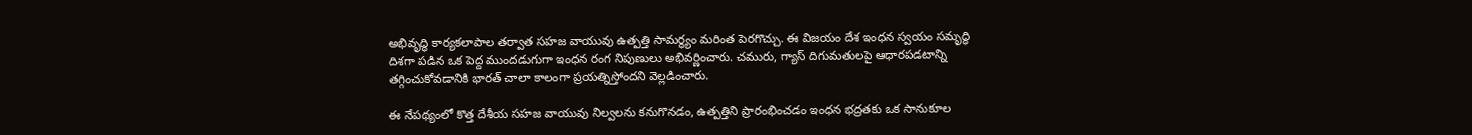అభివృద్ధి కార్యకలాపాల తర్వాత సహజ వాయువు ఉత్పత్తి సామర్థ్యం మరింత పెరగొచ్చు. ఈ విజయం దేశ ఇంధన స్వయం సమృద్ధి దిశగా పడిన ఒక పెద్ద ముందడుగుగా ఇంధన రంగ నిపుణులు అభివర్ణించారు. చమురు, గ్యాస్ దిగుమతులపై ఆధారపడటాన్ని తగ్గించుకోవడానికి భారత్ చాలా కాలంగా ప్రయత్నిస్తోందని వెల్లడించారు.

ఈ నేపథ్యంలో కొత్త దేశీయ సహజ వాయువు నిల్వలను కనుగొనడం, ఉత్పత్తిని ప్రారంభించడం ఇంధన భద్రతకు ఒక సానుకూల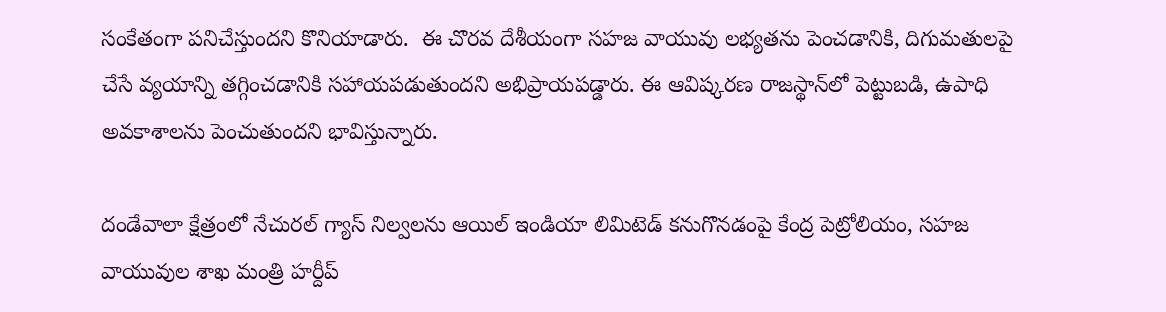సంకేతంగా పనిచేస్తుందని కొనియాడారు.  ఈ చొరవ దేశీయంగా సహజ వాయువు లభ్యతను పెంచడానికి, దిగుమతులపై చేసే వ్యయాన్ని తగ్గించడానికి సహాయపడుతుందని అభిప్రాయపడ్డారు. ఈ ఆవిష్కరణ రాజస్థాన్‌లో పెట్టుబడి, ఉపాధి అవకాశాలను పెంచుతుందని భావిస్తున్నారు.

దండేవాలా క్షేత్రంలో నేచురల్ గ్యాస్ నిల్వలను ఆయిల్ ఇండియా లిమిటెడ్ కనుగొనడంపై కేంద్ర పెట్రోలియం, సహజ వాయువుల శాఖ మంత్రి హర్దీప్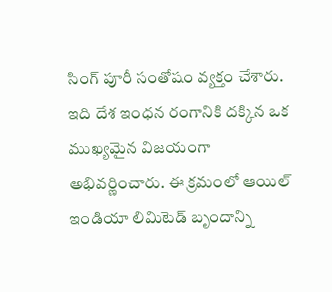సింగ్ పూరీ సంతోషం వ్యక్తం చేశారు.  ఇది దేశ ఇంధన రంగానికి దక్కిన ఒక ముఖ్యమైన విజయంగా అభివర్ణించారు. ఈ క్రమంలో ఆయిల్ ఇండియా లిమిటెడ్ బృందాన్ని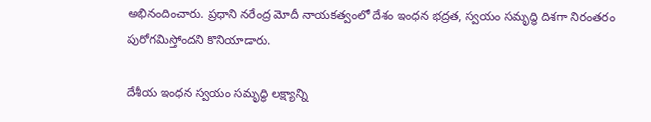అభినందించారు. ప్రధాని నరేంద్ర మోదీ నాయకత్వంలో దేశం ఇంధన భద్రత, స్వయం సమృద్ధి దిశగా నిరంతరం పురోగమిస్తోందని కొనియాడారు.

దేశీయ ఇంధన స్వయం సమృద్ధి లక్ష్యాన్ని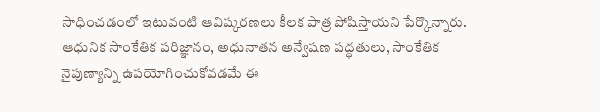సాధించడంలో ఇటువంటి ఆవిష్కరణలు కీలక పాత్ర పోషిస్తాయని పేర్కొన్నారు. ఆధునిక సాంకేతిక పరిజ్ఞానం, అధునాతన అన్వేషణ పద్ధతులు, సాంకేతిక నైపుణ్యాన్ని ఉపయోగించుకోవడమే ఈ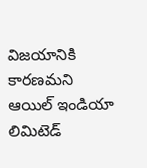విజయానికి కారణమని ఆయిల్ ఇండియా లిమిటెడ్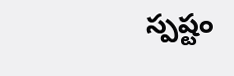స్పష్టం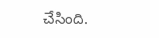చేసింది.